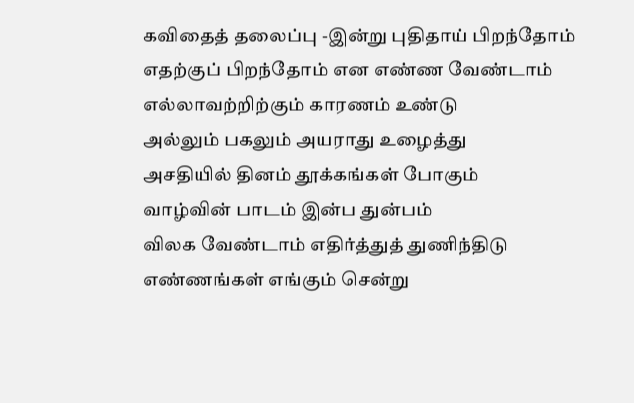கவிதைத் தலைப்பு -இன்று புதிதாய் பிறந்தோம்
எதற்குப் பிறந்தோம் என எண்ண வேண்டாம்
எல்லாவற்றிற்கும் காரணம் உண்டு
அல்லும் பகலும் அயராது உழைத்து
அசதியில் தினம் தூக்கங்கள் போகும்
வாழ்வின் பாடம் இன்ப துன்பம்
விலக வேண்டாம் எதிர்த்துத் துணிந்திடு
எண்ணங்கள் எங்கும் சென்று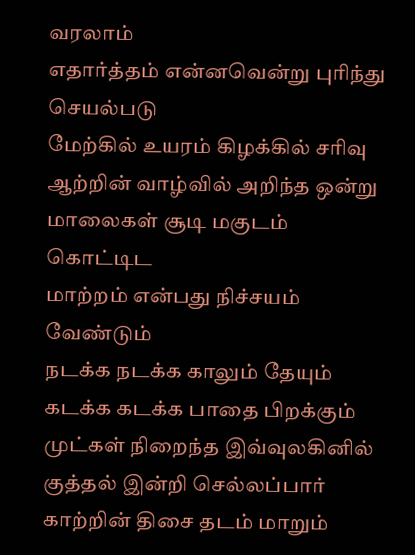வரலாம்
எதார்த்தம் என்னவென்று புரிந்து செயல்படு
மேற்கில் உயரம் கிழக்கில் சரிவு
ஆற்றின் வாழ்வில் அறிந்த ஒன்று
மாலைகள் சூடி மகுடம் கொட்டிட
மாற்றம் என்பது நிச்சயம் வேண்டும்
நடக்க நடக்க காலும் தேயும்
கடக்க கடக்க பாதை பிறக்கும்
முட்கள் நிறைந்த இவ்வுலகினில்
குத்தல் இன்றி செல்லப்பார்
காற்றின் திசை தடம் மாறும்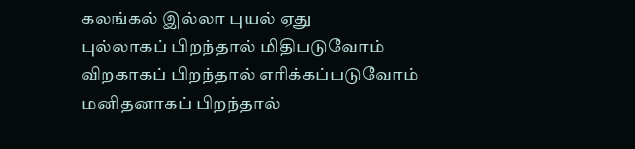கலங்கல் இல்லா புயல் ஏது
புல்லாகப் பிறந்தால் மிதிபடுவோம்
விறகாகப் பிறந்தால் எரிக்கப்படுவோம்
மனிதனாகப் பிறந்தால்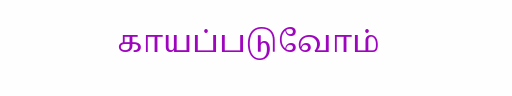காயப்படுவோம்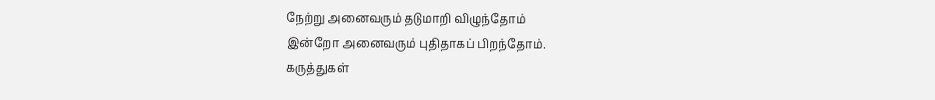நேற்று அனைவரும் தடுமாறி விழுந்தோம்
இன்றோ அனைவரும் புதிதாகப் பிறந்தோம்.
கருத்துகள்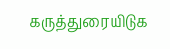கருத்துரையிடுக